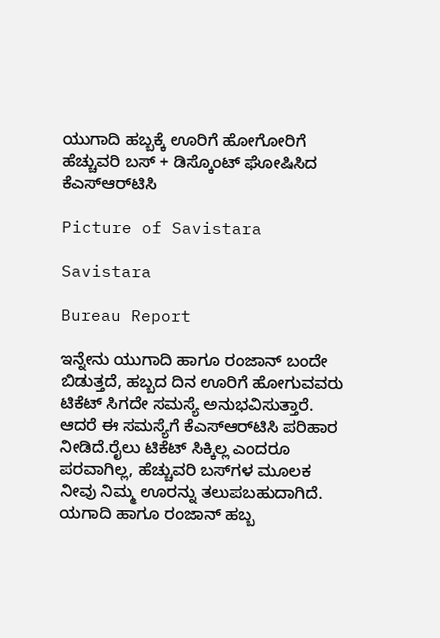ಯುಗಾದಿ ಹಬ್ಬಕ್ಕೆ ಊರಿಗೆ ಹೋಗೋರಿಗೆ ಹೆಚ್ಚುವರಿ ಬಸ್ + ಡಿಸ್ಕೊಂಟ್ ಘೋಷಿಸಿದ ಕೆಎಸ್‌ಆರ್‌ಟಿಸಿ

Picture of Savistara

Savistara

Bureau Report

ಇನ್ನೇನು ಯುಗಾದಿ ಹಾಗೂ ರಂಜಾನ್ ಬಂದೇ ಬಿಡುತ್ತದೆ, ಹಬ್ಬದ ದಿನ ಊರಿಗೆ ಹೋಗುವವರು ಟಿಕೆಟ್ ಸಿಗದೇ ಸಮಸ್ಯೆ ಅನುಭವಿಸುತ್ತಾರೆ. ಆದರೆ ಈ ಸಮಸ್ಯೆಗೆ ಕೆಎಸ್‌ಆರ್‌ಟಿಸಿ ಪರಿಹಾರ ನೀಡಿದೆ.ರೈಲು ಟಿಕೆಟ್ ಸಿಕ್ಕಿಲ್ಲ ಎಂದರೂ ಪರವಾಗಿಲ್ಲ, ಹೆಚ್ಚುವರಿ ಬಸ್‌ಗಳ ಮೂಲಕ ನೀವು ನಿಮ್ಮ ಊರನ್ನು ತಲುಪಬಹುದಾಗಿದೆ. ಯಗಾದಿ ಹಾಗೂ ರಂಜಾನ್ ಹಬ್ಬ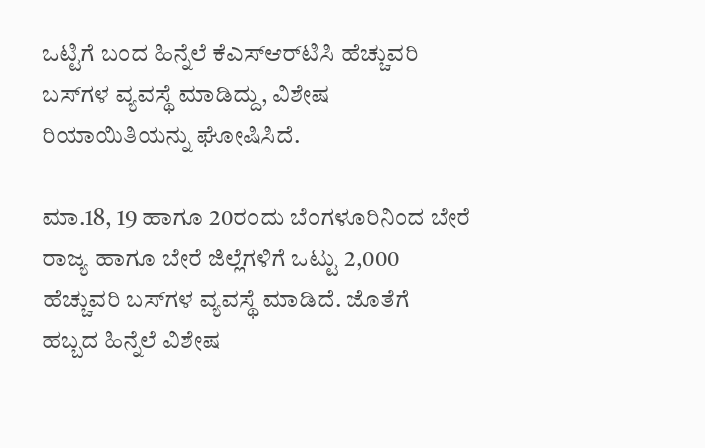ಒಟ್ಟಿಗೆ ಬಂದ ಹಿನ್ನೆಲೆ ಕೆಎಸ್‌ಆರ್‌ಟಿಸಿ ಹೆಚ್ಚುವರಿ ಬಸ್‌ಗಳ ವ್ಯವಸ್ಥೆ ಮಾಡಿದ್ದು, ವಿಶೇಷ ರಿಯಾಯಿತಿಯನ್ನು ಘೋಷಿಸಿದೆ.

ಮಾ.18, 19 ಹಾಗೂ 20ರಂದು ಬೆಂಗಳೂರಿನಿಂದ ಬೇರೆ ರಾಜ್ಯ ಹಾಗೂ ಬೇರೆ ಜಿಲ್ಲೆಗಳಿಗೆ ಒಟ್ಟು 2,000 ಹೆಚ್ಚುವರಿ ಬಸ್‌ಗಳ ವ್ಯವಸ್ಥೆ ಮಾಡಿದೆ. ಜೊತೆಗೆ ಹಬ್ಬದ ಹಿನ್ನೆಲೆ ವಿಶೇಷ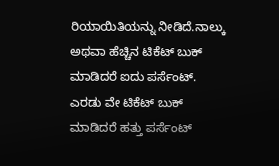ರಿಯಾಯಿತಿಯನ್ನು ನೀಡಿದೆ.ನಾಲ್ಕು ಅಥವಾ ಹೆಚ್ಚಿನ ಟಿಕೆಟ್ ಬುಕ್ ಮಾಡಿದರೆ ಐದು ಪರ್ಸೆಂಟ್. ಎರಡು ವೇ ಟಿಕೆಟ್ ಬುಕ್ ಮಾಡಿದರೆ ಹತ್ತು ಪರ್ಸೆಂಟ್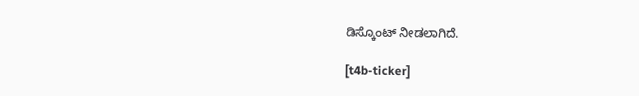ಡಿಸ್ಕೊಂಟ್ ನೀಡಲಾಗಿದೆ.

[t4b-ticker]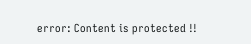error: Content is protected !!